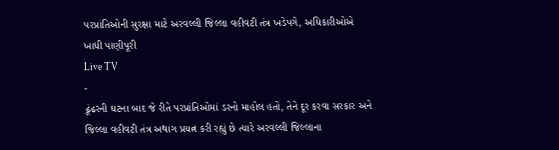પરપ્રાંતિઓની સુરક્ષા માટે અરવલ્લી જિલ્લા વહીવટી તંત્ર ખડેપગે, અધિકારીઓએ ખાધી પાણીપૂરી
Live TV
-
ઢૂંઢરની ઘટના બાદ જે રીતે પરપ્રાંતિઓમાં ડરનો માહોલ હતો, તેને દૂર કરવા સરકાર અને જિલ્લા વહીવટી તંત્ર અથાગ પ્રયત્ન કરી રહ્યું છે ત્યારે અરવલ્લી જિલ્લાના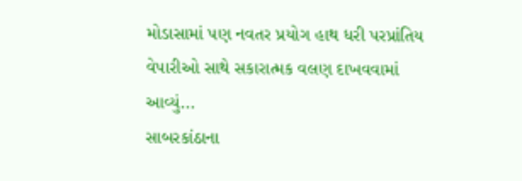મોડાસામાં પણ નવતર પ્રયોગ હાથ ધરી પરપ્રાંતિય વેપારીઓ સાથે સકારાત્મક વલણ દાખવવામાં આવ્યું...
સાબરકાંઠાના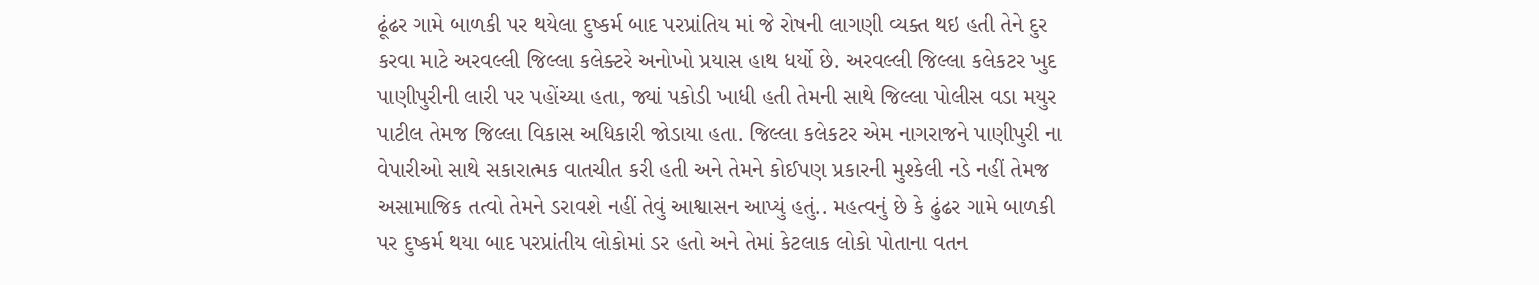ઢૂંઢર ગામે બાળકી પર થયેલા દુષ્કર્મ બાદ પરપ્રાંતિય માં જે રોષની લાગણી વ્યક્ત થઇ હતી તેને દુર કરવા માટે અરવલ્લી જિલ્લા કલેક્ટરે અનોખો પ્રયાસ હાથ ધર્યો છે. અરવલ્લી જિલ્લા કલેકટર ખુદ પાણીપુરીની લારી પર પહોંચ્યા હતા, જ્યાં પકોડી ખાધી હતી તેમની સાથે જિલ્લા પોલીસ વડા મયુર પાટીલ તેમજ જિલ્લા વિકાસ અધિકારી જોડાયા હતા. જિલ્લા કલેકટર એમ નાગરાજને પાણીપુરી ના વેપારીઓ સાથે સકારાત્મક વાતચીત કરી હતી અને તેમને કોઈપણ પ્રકારની મુશ્કેલી નડે નહીં તેમજ અસામાજિક તત્વો તેમને ડરાવશે નહીં તેવું આશ્વાસન આપ્યું હતું.. મહત્વનું છે કે ઢુંઢર ગામે બાળકી પર દુષ્કર્મ થયા બાદ પરપ્રાંતીય લોકોમાં ડર હતો અને તેમાં કેટલાક લોકો પોતાના વતન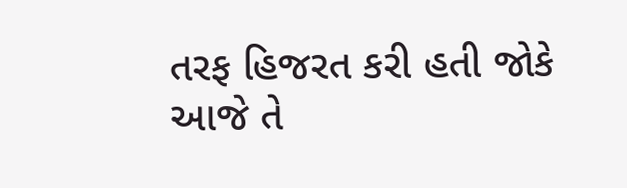તરફ હિજરત કરી હતી જોકે આજે તે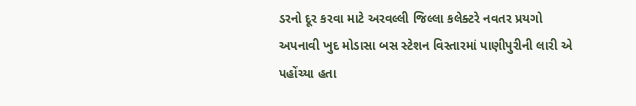ડરનો દૂર કરવા માટે અરવલ્લી જિલ્લા કલેક્ટરે નવતર પ્રયગો અપનાવી ખુદ મોડાસા બસ સ્ટેશન વિસ્તારમાં પાણીપુરીની લારી એ પહોંચ્યા હતા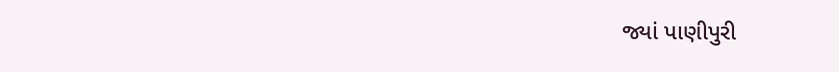જ્યાં પાણીપુરી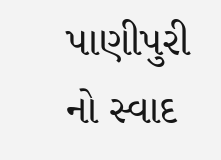પાણીપુરી નો સ્વાદ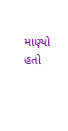માણ્યો હતો